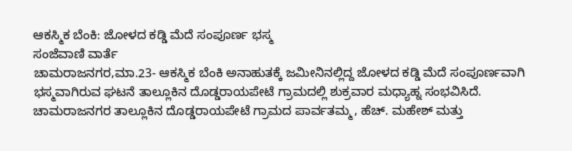ಆಕಸ್ಮಿಕ ಬೆಂಕಿ: ಜೋಳದ ಕಡ್ಡಿ ಮೆದೆ ಸಂಪೂರ್ಣ ಭಸ್ಮ
ಸಂಜೆವಾಣಿ ವಾರ್ತೆ
ಚಾಮರಾಜನಗರ,ಮಾ.23- ಆಕಸ್ಮಿಕ ಬೆಂಕಿ ಅನಾಹುತಕ್ಕೆ ಜಮೀನಿನಲ್ಲಿದ್ದ ಜೋಳದ ಕಡ್ಡಿ ಮೆದೆ ಸಂಪೂರ್ಣವಾಗಿ ಭಸ್ಮವಾಗಿರುವ ಘಟನೆ ತಾಲ್ಲೂಕಿನ ದೊಡ್ಡರಾಯಪೇಟೆ ಗ್ರಾಮದಲ್ಲಿ ಶುಕ್ರವಾರ ಮಧ್ಯಾಹ್ನ ಸಂಭವಿಸಿದೆ.
ಚಾಮರಾಜನಗರ ತಾಲ್ಲೂಕಿನ ದೊಡ್ಡರಾಯಪೇಟೆ ಗ್ರಾಮದ ಪಾರ್ವತಮ್ಮ, ಹೆಚ್. ಮಹೇಶ್ ಮತ್ತು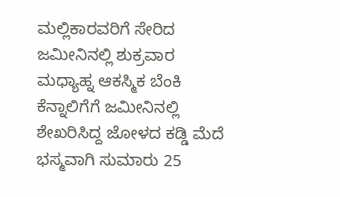ಮಲ್ಲಿಕಾರವರಿಗೆ ಸೇರಿದ ಜಮೀನಿನಲ್ಲಿ ಶುಕ್ರವಾರ ಮಧ್ಯಾಹ್ನ ಆಕಸ್ಮಿಕ ಬೆಂಕಿ ಕೆನ್ನಾಲಿಗೆಗೆ ಜಮೀನಿನಲ್ಲಿ ಶೇಖರಿಸಿದ್ದ ಜೋಳದ ಕಡ್ಡಿ ಮೆದೆ ಭಸ್ಮವಾಗಿ ಸುಮಾರು 25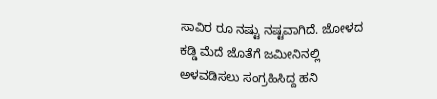ಸಾವಿರ ರೂ ನಷ್ಟು ನಷ್ಟವಾಗಿದೆ. ಜೋಳದ ಕಡ್ಡಿ ಮೆದೆ ಜೊತೆಗೆ ಜಮೀನಿನಲ್ಲಿ ಅಳವಡಿಸಲು ಸಂಗ್ರಹಿಸಿದ್ದ ಹನಿ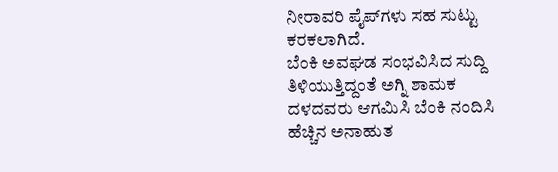ನೀರಾವರಿ ಪೈಪ್‍ಗಳು ಸಹ ಸುಟ್ಟು ಕರಕಲಾಗಿದೆ.
ಬೆಂಕಿ ಅವಘಡ ಸಂಭವಿಸಿದ ಸುದ್ದಿ ತಿಳಿಯುತ್ತಿದ್ದಂತೆ ಅಗ್ನಿ ಶಾಮಕ ದಳದವರು ಆಗಮಿಸಿ ಬೆಂಕಿ ನಂದಿಸಿ ಹೆಚ್ಚಿನ ಅನಾಹುತ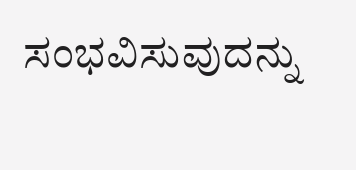ಸಂಭವಿಸುವುದನ್ನು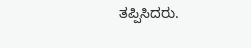ತಪ್ಪಿಸಿದರು.